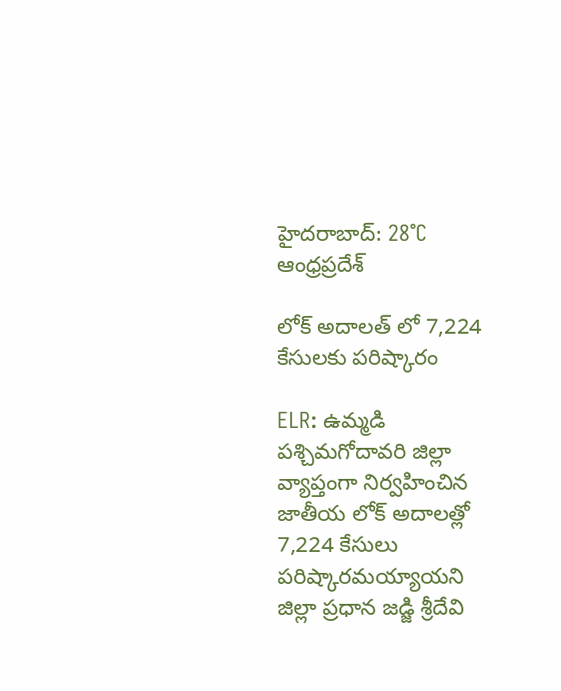హైదరాబాద్: 28°C
ఆంధ్రప్రదేశ్

లోక్ అదాలత్ లో 7,224 కేసులకు పరిష్కారం

ELR: ఉమ్మడి పశ్చిమగోదావరి జిల్లా వ్యాప్తంగా నిర్వహించిన జాతీయ లోక్ అదాలత్లో 7,224 కేసులు పరిష్కారమయ్యాయని జిల్లా ప్రధాన జడ్జి శ్రీదేవి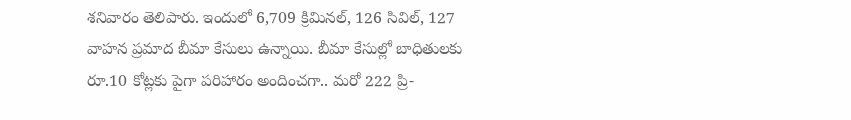శనివారం తెలిపారు. ఇందులో 6,709 క్రిమినల్, 126 సివిల్, 127 వాహన ప్రమాద బీమా కేసులు ఉన్నాయి. బీమా కేసుల్లో బాధితులకు రూ.10 కోట్లకు పైగా పరిహారం అందించగా.. మరో 222 ప్రి-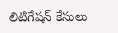లిటిగేషన్ కేసులు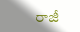రాజీ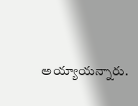అయ్యాయన్నారు.